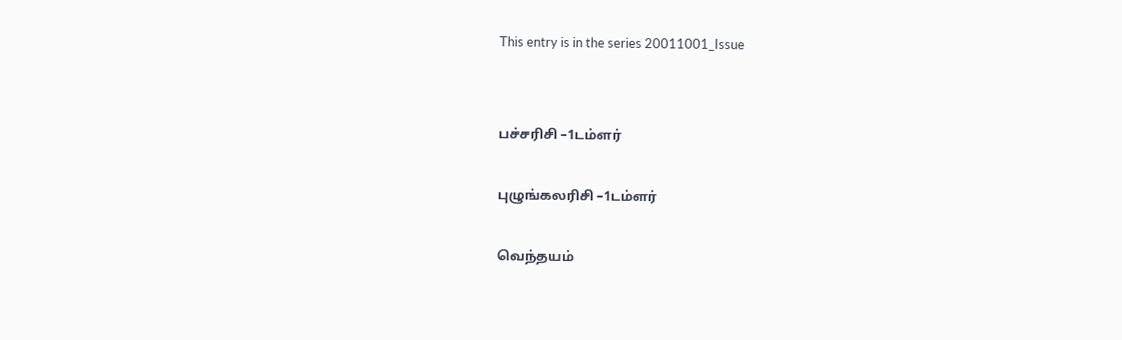This entry is in the series 20011001_Issue


பச்சரிசி –1டம்ளர்

புழுங்கலரிசி –1டம்ளர்

வெந்தயம்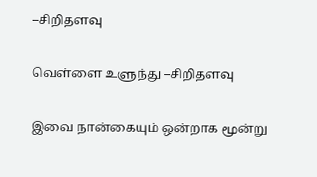–சிறிதளவு

வெள்ளை உளுந்து –சிறிதளவு

இவை நான்கையும் ஒன்றாக மூன்று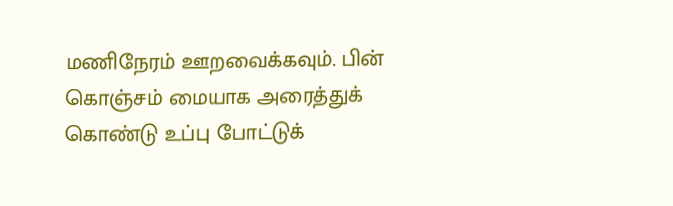மணிநேரம் ஊறவைக்கவும். பின் கொஞ்சம் மையாக அரைத்துக் கொண்டு உப்பு போட்டுக்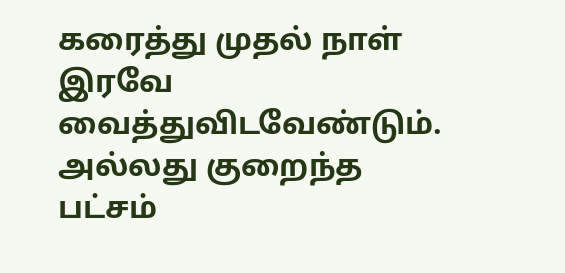கரைத்து முதல் நாள் இரவே வைத்துவிடவேண்டும். அல்லது குறைந்த பட்சம்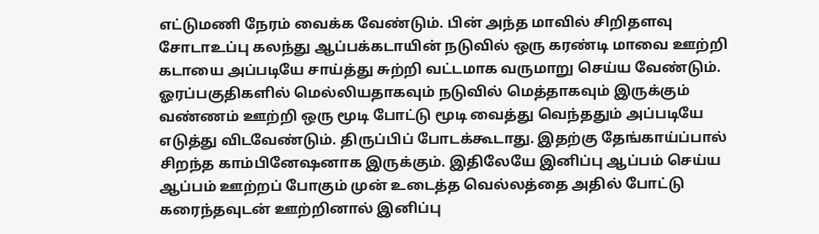எட்டுமணி நேரம் வைக்க வேண்டும். பின் அந்த மாவில் சிறிதளவு சோடாஉப்பு கலந்து ஆப்பக்கடாயின் நடுவில் ஒரு கரண்டி மாவை ஊற்றி கடாயை அப்படியே சாய்த்து சுற்றி வட்டமாக வருமாறு செய்ய வேண்டும். ஓரப்பகுதிகளில் மெல்லியதாகவும் நடுவில் மெத்தாகவும் இருக்கும் வண்ணம் ஊற்றி ஒரு மூடி போட்டு மூடி வைத்து வெந்ததும் அப்படியே எடுத்து விடவேண்டும். திருப்பிப் போடக்கூடாது. இதற்கு தேங்காய்ப்பால் சிறந்த காம்பினேஷனாக இருக்கும். இதிலேயே இனிப்பு ஆப்பம் செய்ய ஆப்பம் ஊற்றப் போகும் முன் உடைத்த வெல்லத்தை அதில் போட்டு கரைந்தவுடன் ஊற்றினால் இனிப்பு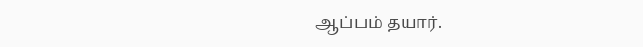ஆப்பம் தயார்.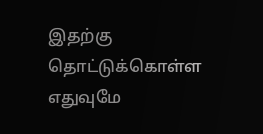இதற்கு தொட்டுக்கொள்ள எதுவுமே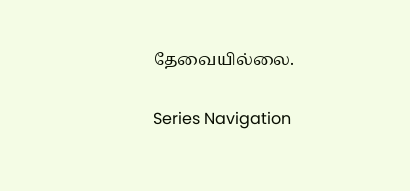தேவையில்லை.

Series Navigation